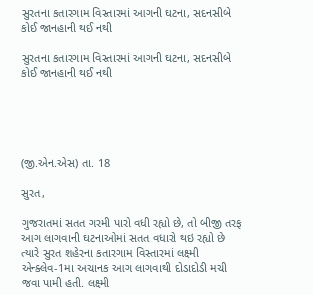સુરતના કતારગામ વિસ્તારમાં આગની ઘટના, સદનસીબે કોઈ જાનહાની થઈ નથી

સુરતના કતારગામ વિસ્તારમાં આગની ઘટના, સદનસીબે કોઈ જાનહાની થઈ નથી





(જી.એન.એસ) તા. 18

સુરત,

ગુજરાતમાં સતત ગરમી પારો વધી રહ્યો છે, તો બીજી તરફ આગ લાગવાની ઘટનાઓમાં સતત વધારો થઇ રહ્યો છે ત્યારે સુરત શહેરના કતારગામ વિસ્તારમાં લક્ષ્મી એન્ક્લેવ-1મા અચાનક આગ લાગવાથી દોડાદોડી મચી જવા પામી હતી. લક્ષ્મી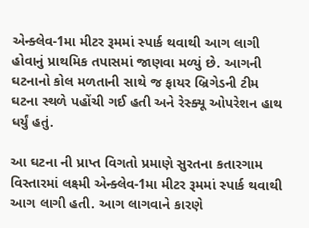એન્ક્લેવ-1મા મીટર રૂમમાં સ્પાર્ક થવાથી આગ લાગી હોવાનું પ્રાથમિક તપાસમાં જાણવા મળ્યું છે. આગની ઘટનાનો કોલ મળતાની સાથે જ ફાયર બ્રિગેડની ટીમ ઘટના સ્થળે પહોંચી ગઈ હતી અને રેસ્ક્યૂ ઓપરેશન હાથ ધર્યું હતું.

આ ઘટના ની પ્રાપ્ત વિગતો પ્રમાણે સુરતના કતારગામ વિસ્તારમાં લક્ષ્મી એન્ક્લેવ-1મા મીટર રૂમમાં સ્પાર્ક થવાથી આગ લાગી હતી. આગ લાગવાને કારણે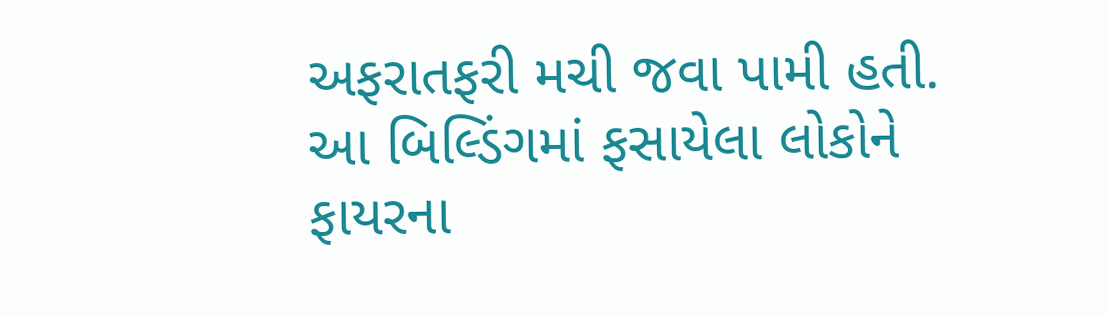અફરાતફરી મચી જવા પામી હતી. આ બિલ્ડિંગમાં ફસાયેલા લોકોને ફાયરના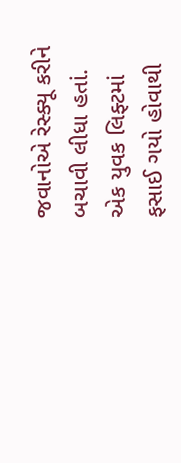જવાનોએ રેસ્ક્યૂ કરીને બચાવી લીધા હતાં. એક યુવક લિફ્ટમાં ફસાઈ ગયો હોવાથી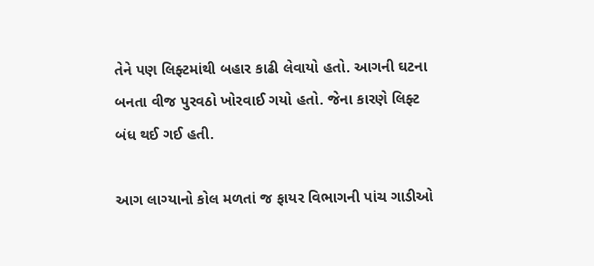તેને પણ લિફ્ટમાંથી બહાર કાઢી લેવાયો હતો. આગની ઘટના બનતા વીજ પુરવઠો ખોરવાઈ ગયો હતો. જેના કારણે લિફ્ટ બંધ થઈ ગઈ હતી.

આગ લાગ્યાનો કોલ મળતાં જ ફાયર વિભાગની પાંચ ગાડીઓ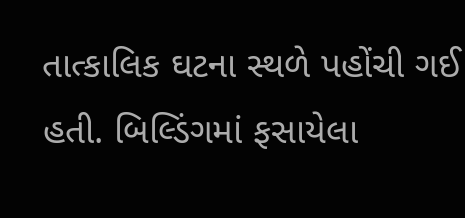તાત્કાલિક ઘટના સ્થળે પહોંચી ગઈ હતી. બિલ્ડિંગમાં ફસાયેલા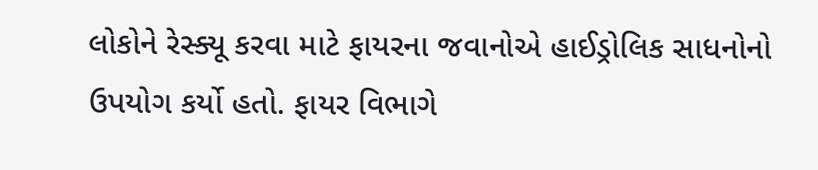લોકોને રેસ્ક્યૂ કરવા માટે ફાયરના જવાનોએ હાઈડ્રોલિક સાધનોનો ઉપયોગ કર્યો હતો. ફાયર વિભાગે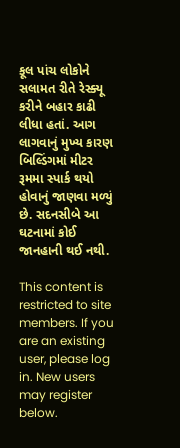કૂલ પાંચ લોકોને સલામત રીતે રેસ્ક્યૂ કરીને બહાર કાઢી લીધા હતાં. આગ લાગવાનું મુખ્ય કારણ બિલ્ડિંગમાં મીટર રૂમમા સ્પાર્ક થયો હોવાનું જાણવા મળ્યું છે. સદનસીબે આ ઘટનામાં કોઈ જાનહાની થઈ નથી.

This content is restricted to site members. If you are an existing user, please log in. New users may register below.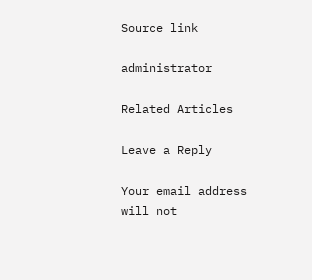Source link

administrator

Related Articles

Leave a Reply

Your email address will not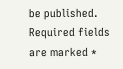be published. Required fields are marked *